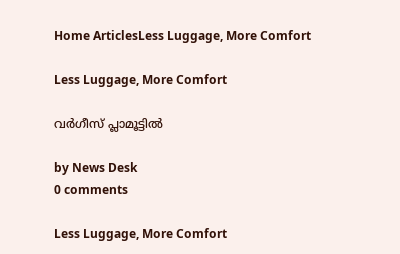Home ArticlesLess Luggage, More Comfort

Less Luggage, More Comfort

വർഗീസ് പ്ലാമൂട്ടിൽ

by News Desk
0 comments

Less Luggage, More Comfort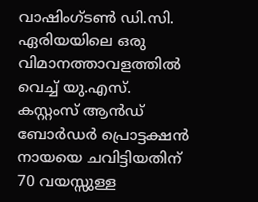വാഷിംഗ്ടൺ ഡി.സി. ഏരിയയിലെ ഒരു വിമാനത്താവളത്തിൽ വെച്ച് യു.എസ്. കസ്റ്റംസ് ആൻഡ് ബോർഡർ പ്രൊട്ടക്ഷൻ നായയെ ചവിട്ടിയതിന് 70 വയസ്സുള്ള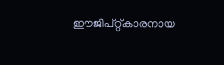ഈജിപ്റ്റ്കാരനായ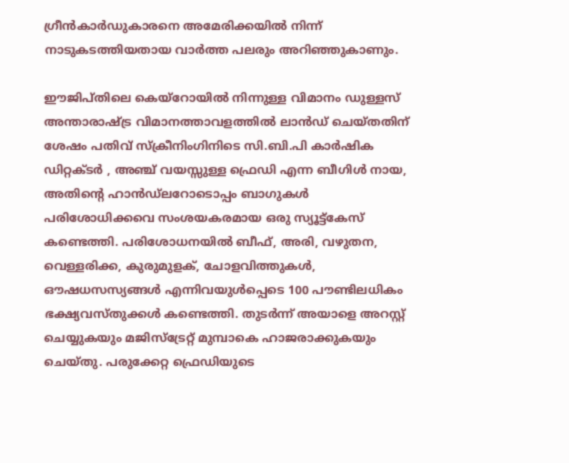ഗ്രീന്‍കാര്‍ഡുകാരനെ അമേരിക്കയിൽ നിന്ന് നാടുകടത്തിയതായ വാര്‍ത്ത പലരും അറിഞ്ഞുകാണും.

ഈജിപ്തിലെ കെയ്‌റോയിൽ നിന്നുള്ള വിമാനം ഡുള്ളസ് അന്താരാഷ്ട്ര വിമാനത്താവളത്തിൽ ലാൻഡ് ചെയ്തതിന് ശേഷം പതിവ് സ്ക്രീനിംഗിനിടെ സി.ബി.പി കാർഷിക ഡിറ്റക്ടർ , അഞ്ച് വയസ്സുള്ള ഫ്രെഡി എന്ന ബീഗിൾ നായ, അതിന്‍റെ ഹാൻഡ്‌ലറോടൊപ്പം ബാഗുകൾ പരിശോധിക്കവെ സംശയകരമായ ഒരു സ്യൂട്ട്‌കേസ് കണ്ടെത്തി. പരിശോധനയില്‍ ബീഫ്, അരി, വഴുതന, വെള്ളരിക്ക, കുരുമുളക്, ചോളവിത്തുകൾ, ഔഷധസസ്യങ്ങൾ എന്നിവയുൾപ്പെടെ 100 പൗണ്ടിലധികം ഭക്ഷ്യവസ്തുക്കൾ കണ്ടെത്തി. തുടര്‍ന്ന് അയാളെ അറസ്റ്റ് ചെയ്യുകയും മജിസ്ട്രേറ്റ് മുമ്പാകെ ഹാജരാക്കുകയും ചെയ്തു. പരുക്കേറ്റ ഫ്രെഡിയുടെ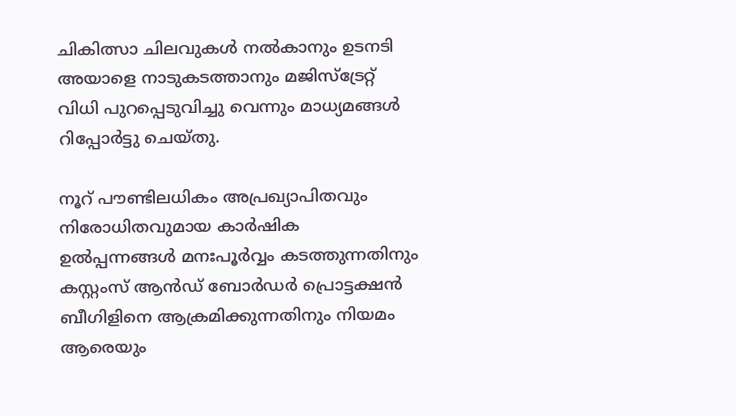ചികിത്സാ ചിലവുകള്‍ നല്‍കാനും ഉടനടി അയാളെ നാടുകടത്താനും മജിസ്ട്രേറ്റ് വിധി പുറപ്പെടുവിച്ചു വെന്നും മാധ്യമങ്ങള്‍ റിപ്പോര്‍ട്ടു ചെയ്തു.

നൂറ് പൗണ്ടിലധികം അപ്രഖ്യാപിതവും നിരോധിതവുമായ കാർഷിക ഉൽപ്പന്നങ്ങൾ മനഃപൂർവ്വം കടത്തുന്നതിനും കസ്റ്റംസ് ആൻഡ് ബോർഡർ പ്രൊട്ടക്ഷൻ ബീഗിളിനെ ആക്രമിക്കുന്നതിനും നിയമം ആരെയും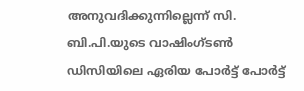അനുവദിക്കുന്നില്ലെന്ന് സി. ബി.പി.യുടെ വാഷിംഗ്ടൺ ഡിസിയിലെ ഏരിയ പോർട്ട് പോർട്ട്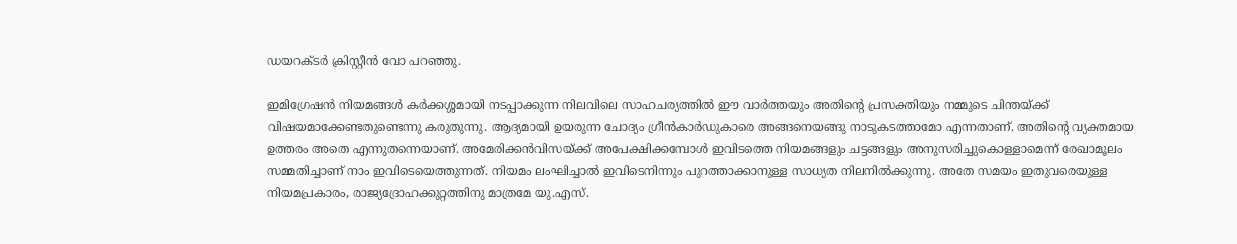ഡയറക്ടർ ക്രിസ്റ്റീൻ വോ പറഞ്ഞു.

ഇമിഗ്രേഷന്‍ നിയമങ്ങള്‍ കര്‍ക്കശ്ശമായി നടപ്പാക്കുന്ന നിലവിലെ സാഹചര്യത്തില്‍ ഈ വാര്‍ത്തയും അതിന്‍റെ പ്രസക്തിയും നമ്മുടെ ചിന്തയ്ക്ക് വിഷയമാക്കേണ്ടതുണ്ടെന്നു കരുതുന്നു. ആദ്യമായി ഉയരുന്ന ചോദ്യം ഗ്രീന്‍കാര്‍ഡുകാരെ അങ്ങനെയങ്ങു നാടുകടത്താമോ എന്നതാണ്. അതിന്‍റെ വ്യക്തമായ ഉത്തരം അതെ എന്നുതന്നെയാണ്. അമേരിക്കന്‍വിസയ്ക്ക് അപേക്ഷിക്കമ്പോള്‍ ഇവിടത്തെ നിയമങ്ങളും ചട്ടങ്ങളും അനുസരിച്ചുകൊള്ളാമെന്ന് രേഖാമൂലം സമ്മതിച്ചാണ് നാം ഇവിടെയെത്തുന്നത്. നിയമം ലംഘിച്ചാല്‍ ഇവിടെനിന്നും പുറത്താക്കാനുള്ള സാധ്യത നിലനില്‍ക്കുന്നു. അതേ സമയം ഇതുവരെയുള്ള നിയമപ്രകാരം, രാജ്യദ്രോഹക്കുറ്റത്തിനു മാത്രമേ യു.എസ്.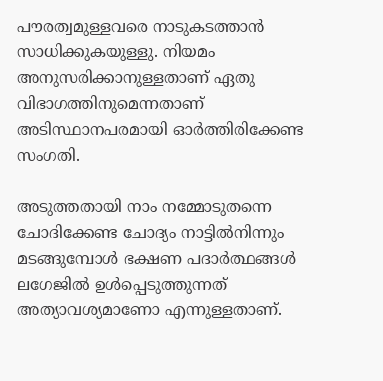പൗരത്വമുള്ളവരെ നാടുകടത്താന്‍ സാധിക്കുകയുള്ളു. നിയമം അനുസരിക്കാനുള്ളതാണ് ഏതു വിഭാഗത്തിനുമെന്നതാണ് അടിസ്ഥാനപരമായി ഓര്‍ത്തിരിക്കേണ്ട സംഗതി.

അടുത്തതായി നാം നമ്മോടുതന്നെ ചോദിക്കേണ്ട ചോദ്യം നാട്ടില്‍നിന്നും മടങ്ങുമ്പോള്‍ ഭക്ഷണ പദാര്‍ത്ഥങ്ങള്‍ ലഗേജില്‍ ഉള്‍പ്പെടുത്തുന്നത് അത്യാവശ്യമാണോ എന്നുള്ളതാണ്.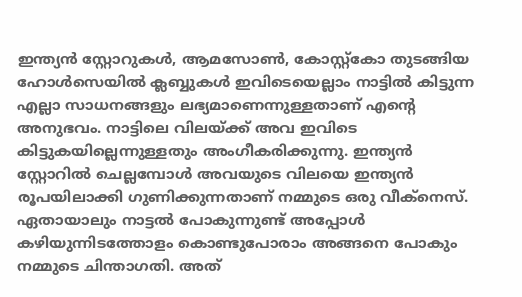ഇന്ത്യന്‍ സ്റ്റോറുകള്‍, ആമസോണ്‍, കോസ്റ്റ്കോ തുടങ്ങിയ ഹോള്‍സെയില്‍ ക്ലബ്ബുകള്‍ ഇവിടെയെല്ലാം നാട്ടില്‍ കിട്ടുന്ന എല്ലാ സാധനങ്ങളും ലഭ്യമാണെന്നുള്ളതാണ് എന്‍റെ അനുഭവം. നാട്ടിലെ വിലയ്ക്ക് അവ ഇവിടെ കിട്ടുകയില്ലെന്നുള്ളതും അംഗീകരിക്കുന്നു. ഇന്ത്യന്‍ സ്റ്റോറില്‍ ചെല്ലമ്പോള്‍ അവയുടെ വിലയെ ഇന്ത്യന്‍ രൂപയിലാക്കി ഗുണിക്കുന്നതാണ് നമ്മുടെ ഒരു വീക്നെസ്. ഏതായാലും നാട്ടല്‍ പോകുന്നുണ്ട് അപ്പോള്‍ കഴിയുന്നിടത്തോളം കൊണ്ടുപോരാം അങ്ങനെ പോകും നമ്മുടെ ചിന്താഗതി. അത്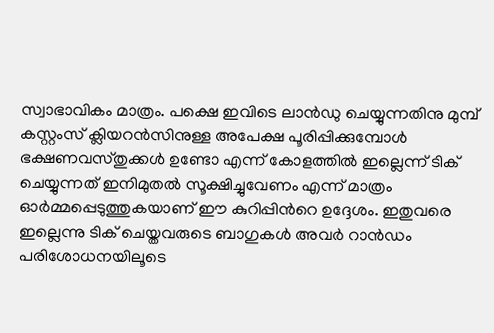സ്വാഭാവികം മാത്രം. പക്ഷെ ഇവിടെ ലാന്‍ഡു ചെയ്യുന്നതിനു മുമ്പ് കസ്റ്റംസ് ക്ലിയറന്‍സിനുള്ള അപേക്ഷ പൂരിപ്പിക്കുമ്പോള്‍ ഭക്ഷണവസ്തുക്കള്‍ ഉണ്ടോ എന്ന് കോളത്തില്‍ ഇല്ലെന്ന് ടിക് ചെയ്യുന്നത് ഇനിമുതല്‍ സൂക്ഷിച്ചുവേണം എന്ന് മാത്രം ഓര്‍മ്മപ്പെടുത്തുകയാണ് ഈ കുറിപ്പിന്‍റെ ഉദ്ദേശം. ഇതുവരെ ഇല്ലെന്നു ടിക് ചെയ്തവരുടെ ബാഗുകള്‍ അവര്‍ റാന്‍ഡം പരിശോധനയിലൂടെ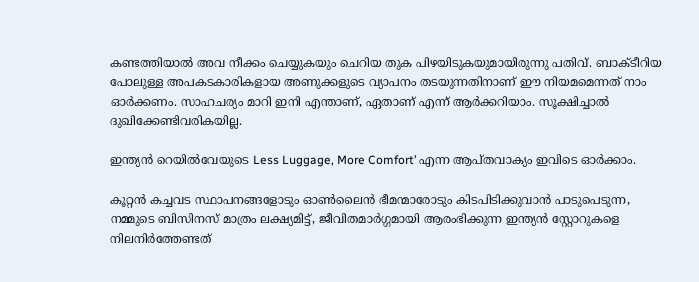കണ്ടത്തിയാല്‍ അവ നീക്കം ചെയ്യുകയും ചെറിയ തുക പിഴയിടുകയുമായിരുന്നു പതിവ്. ബാക്ടീറിയ പോലുള്ള അപകടകാരികളായ അണുക്കളുടെ വ്യാപനം തടയുന്നതിനാണ് ഈ നിയമമെന്നത് നാം ഓര്‍ക്കണം. സാഹചര്യം മാറി ഇനി എന്താണ്, ഏതാണ് എന്ന് ആര്‍ക്കറിയാം. സൂക്ഷിച്ചാല്‍ ദുഖിക്കേണ്ടിവരികയില്ല.

ഇന്ത്യന്‍ റെയില്‍വേയുടെ Less Luggage, More Comfort’ എന്ന ആപ്തവാക്യം ഇവിടെ ഓര്‍ക്കാം.

കൂറ്റന്‍ കച്ചവട സ്ഥാപനങ്ങളോടും ഓണ്‍ലൈന്‍ ഭീമന്മാരോടും കിടപിടിക്കുവാന്‍ പാടുപെടുന്ന, നമ്മുടെ ബിസിനസ് മാത്രം ലക്ഷ്യമിട്ട്, ജീവിതമാര്‍ഗ്ഗമായി ആരംഭിക്കുന്ന ഇന്ത്യന്‍ സ്റ്റോറുകളെ നിലനിര്‍ത്തേണ്ടത്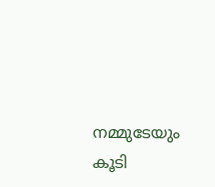നമ്മുടേയും കൂടി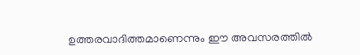ഉത്തരവാദിത്തമാണെന്നും ഈ അവസരത്തില്‍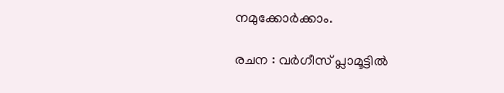നമുക്കോര്‍ക്കാം.

രചന : വർഗീസ് പ്ലാമൂട്ടിൽ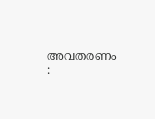അവതരണം :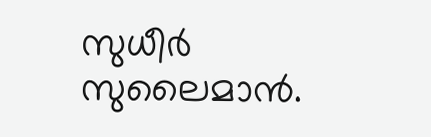സുധീർ സുലൈമാൻ.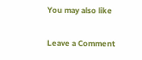You may also like

Leave a Comment